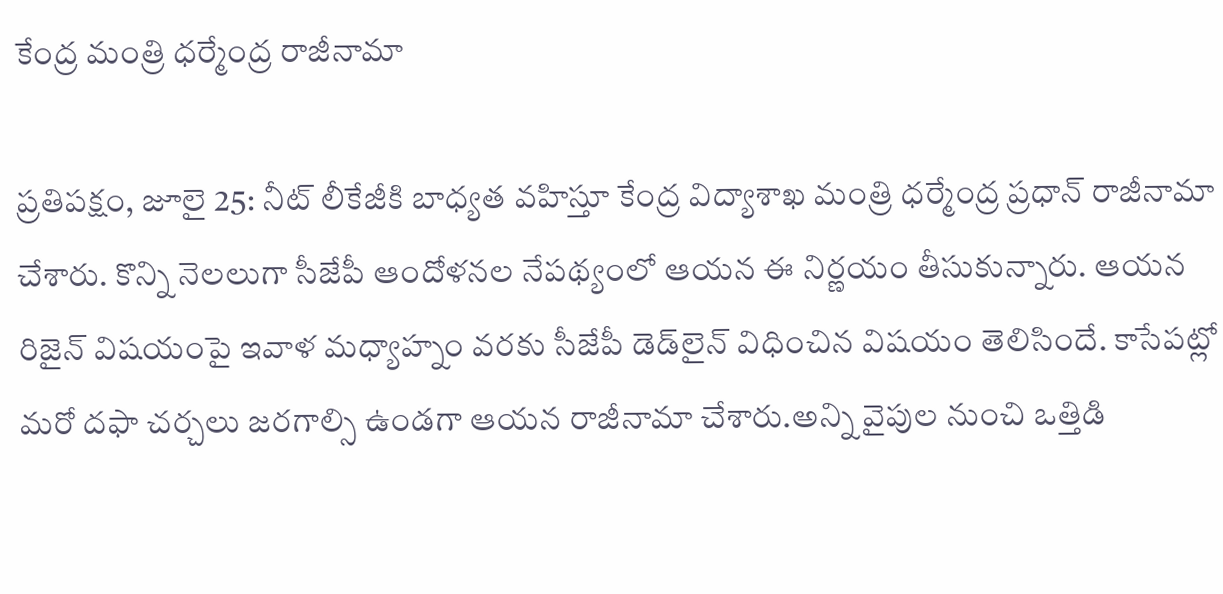కేంద్ర మంత్రి ధర్మేంద్ర రాజీనామా

ప్రతిపక్షం, జూలై 25: నీట్ లీకేజీకి బాధ్యత వహిస్తూ కేంద్ర విద్యాశాఖ మంత్రి ధర్మేంద్ర ప్రధాన్ రాజీనామా చేశారు. కొన్ని నెలలుగా సీజేపీ ఆందోళనల నేపథ్యంలో ఆయన ఈ నిర్ణయం తీసుకున్నారు. ఆయన రిజైన్ విషయంపై ఇవాళ మధ్యాహ్నం వరకు సీజేపీ డెడ్‌లైన్ విధించిన విషయం తెలిసిందే. కాసేపట్లో మరో దఫా చర్చలు జరగాల్సి ఉండగా ఆయన రాజీనామా చేశారు.అన్ని వైపుల నుంచి ఒత్తిడి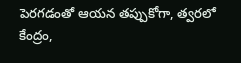పెరగడంతో ఆయన తప్పుకోగా, త్వరలో కేంద్రం,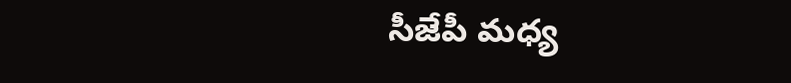సీజేపీ మధ్య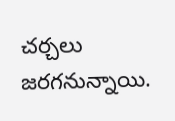చర్చలు జరగనున్నాయి.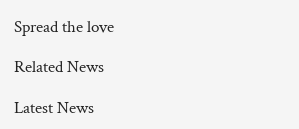Spread the love

Related News

Latest News